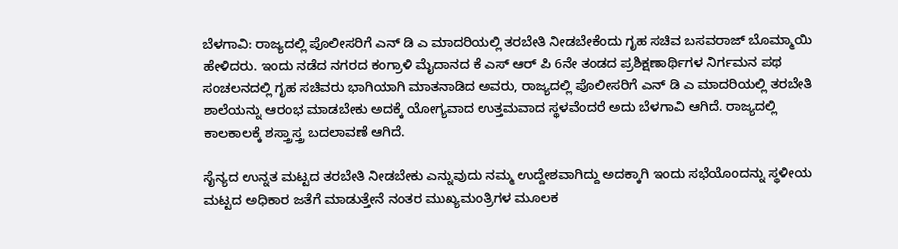ಬೆಳಗಾವಿ: ರಾಜ್ಯದಲ್ಲಿ ಪೊಲೀಸರಿಗೆ ಎನ್ ಡಿ ಎ ಮಾದರಿಯಲ್ಲಿ ತರಬೇತಿ ನೀಡಬೇಕೆಂದು ಗೃಹ ಸಚಿವ ಬಸವರಾಜ್ ಬೊಮ್ಮಾಯಿ ಹೇಳಿದರು. ಇಂದು ನಡೆದ ನಗರದ ಕಂಗ್ರಾಳಿ ಮೈದಾನದ ಕೆ ಎಸ್ ಆರ್ ಪಿ 6ನೇ ತಂಡದ ಪ್ರಶಿಕ್ಷಣಾರ್ಥಿಗಳ ನಿರ್ಗಮನ ಪಥ ಸಂಚಲನದಲ್ಲಿ ಗೃಹ ಸಚಿವರು ಭಾಗಿಯಾಗಿ ಮಾತನಾಡಿದ ಅವರು, ರಾಜ್ಯದಲ್ಲಿ ಪೊಲೀಸರಿಗೆ ಎನ್ ಡಿ ಎ ಮಾದರಿಯಲ್ಲಿ ತರಬೇತಿ ಶಾಲೆಯನ್ನು ಆರಂಭ ಮಾಡಬೇಕು ಅದಕ್ಕೆ ಯೋಗ್ಯವಾದ ಉತ್ತಮವಾದ ಸ್ಥಳವೆಂದರೆ ಅದು ಬೆಳಗಾವಿ ಆಗಿದೆ. ರಾಜ್ಯದಲ್ಲಿ ಕಾಲಕಾಲಕ್ಕೆ ಶಸ್ತ್ರಾಸ್ತ್ರ ಬದಲಾವಣೆ ಆಗಿದೆ.

ಸೈನ್ಯದ ಉನ್ನತ ಮಟ್ಟದ ತರಬೇತಿ ನೀಡಬೇಕು ಎನ್ನುವುದು ನಮ್ಮ ಉದ್ದೇಶವಾಗಿದ್ದು ಅದಕ್ಕಾಗಿ ಇಂದು ಸಭೆಯೊಂದನ್ನು ಸ್ಥಳೀಯ ಮಟ್ಟದ ಅಧಿಕಾರ ಜತೆಗೆ ಮಾಡುತ್ತೇನೆ ನಂತರ ಮುಖ್ಯಮಂತ್ರಿಗಳ ಮೂಲಕ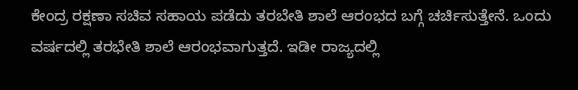ಕೇಂದ್ರ ರಕ್ಷಣಾ ಸಚಿವ ಸಹಾಯ ಪಡೆದು ತರಬೇತಿ ಶಾಲೆ ಆರಂಭದ ಬಗ್ಗೆ ಚರ್ಚಿಸುತ್ತೇನೆ. ಒಂದು ವರ್ಷದಲ್ಲಿ ತರಭೇತಿ ಶಾಲೆ ಆರಂಭವಾಗುತ್ತದೆ. ಇಡೀ ರಾಜ್ಯದಲ್ಲಿ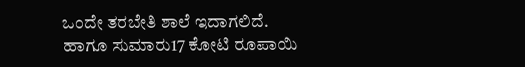ಒಂದೇ ತರಬೇತಿ ಶಾಲೆ ಇದಾಗಲಿದೆ.
ಹಾಗೂ ಸುಮಾರು17 ಕೋಟಿ ರೂಪಾಯಿ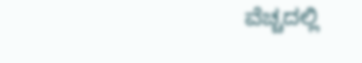ವೆಚ್ಚದಲ್ಲಿ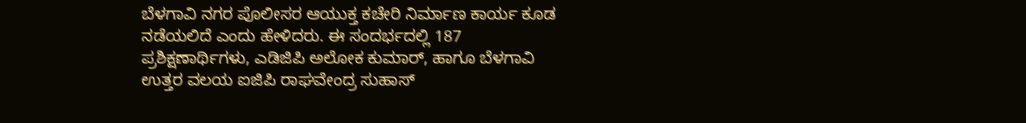ಬೆಳಗಾವಿ ನಗರ ಪೊಲೀಸರ ಆಯುಕ್ತ ಕಚೇರಿ ನಿರ್ಮಾಣ ಕಾರ್ಯ ಕೂಡ ನಡೆಯಲಿದೆ ಎಂದು ಹೇಳಿದರು. ಈ ಸಂದರ್ಭದಲ್ಲಿ 187 ಪ್ರಶಿಕ್ಷಣಾರ್ಥಿಗಳು, ಎಡಿಜಿಪಿ ಅಲೋಕ ಕುಮಾರ್, ಹಾಗೂ ಬೆಳಗಾವಿ ಉತ್ತರ ವಲಯ ಐಜಿಪಿ ರಾಘವೇಂದ್ರ ಸುಹಾಸ್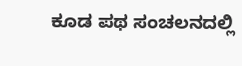ಕೂಡ ಪಥ ಸಂಚಲನದಲ್ಲಿ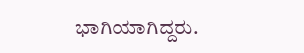ಭಾಗಿಯಾಗಿದ್ದರು.